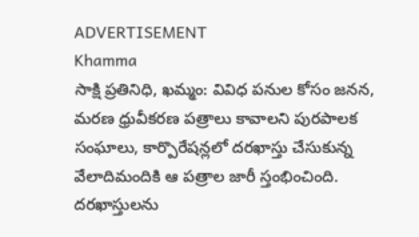ADVERTISEMENT
Khamma
సాక్షి ప్రతినిధి, ఖమ్మం: వివిధ పనుల కోసం జనన, మరణ ధ్రువీకరణ పత్రాలు కావాలని పురపాలక సంఘాలు, కార్పొరేషన్లలో దరఖాస్తు చేసుకున్న వేలాదిమందికి ఆ పత్రాల జారీ స్తంభించింది. దరఖాస్తులను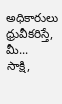అధికారులు ధ్రువీకరిస్తే, మీ...
సాక్షి,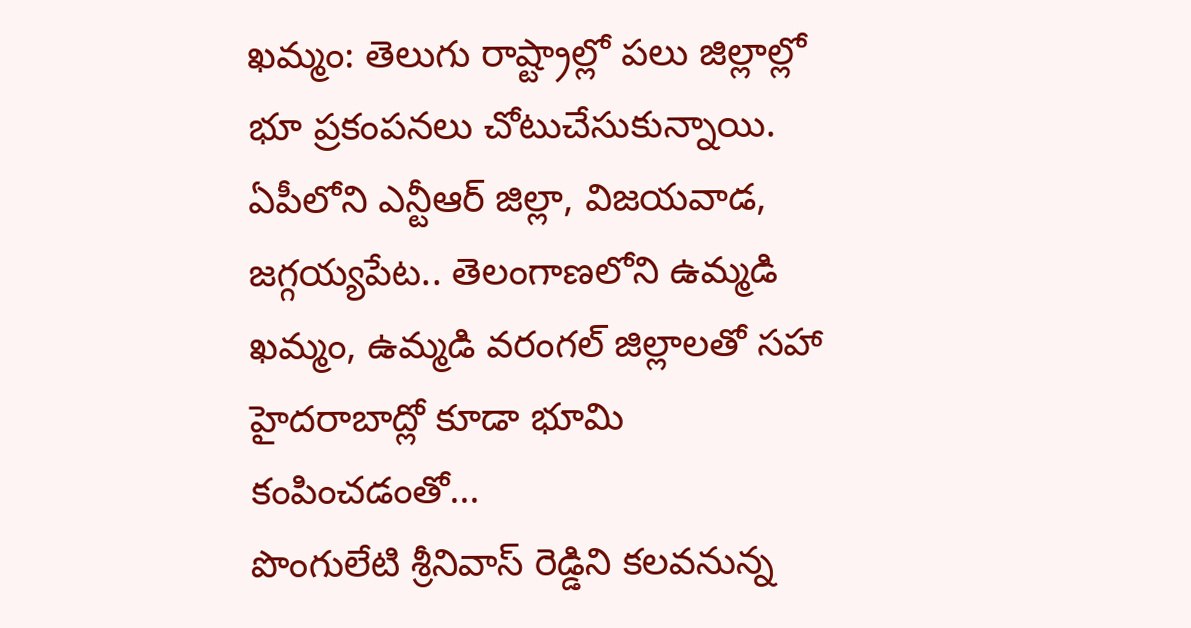ఖమ్మం: తెలుగు రాష్ట్రాల్లో పలు జిల్లాల్లో భూ ప్రకంపనలు చోటుచేసుకున్నాయి. ఏపీలోని ఎన్టీఆర్ జిల్లా, విజయవాడ, జగ్గయ్యపేట.. తెలంగాణలోని ఉమ్మడి ఖమ్మం, ఉమ్మడి వరంగల్ జిల్లాలతో సహా హైదరాబాద్లో కూడా భూమి కంపించడంతో...
పొంగులేటి శ్రీనివాస్ రెడ్డిని కలవనున్న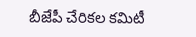బీజేపీ చేరికల కమిటీ